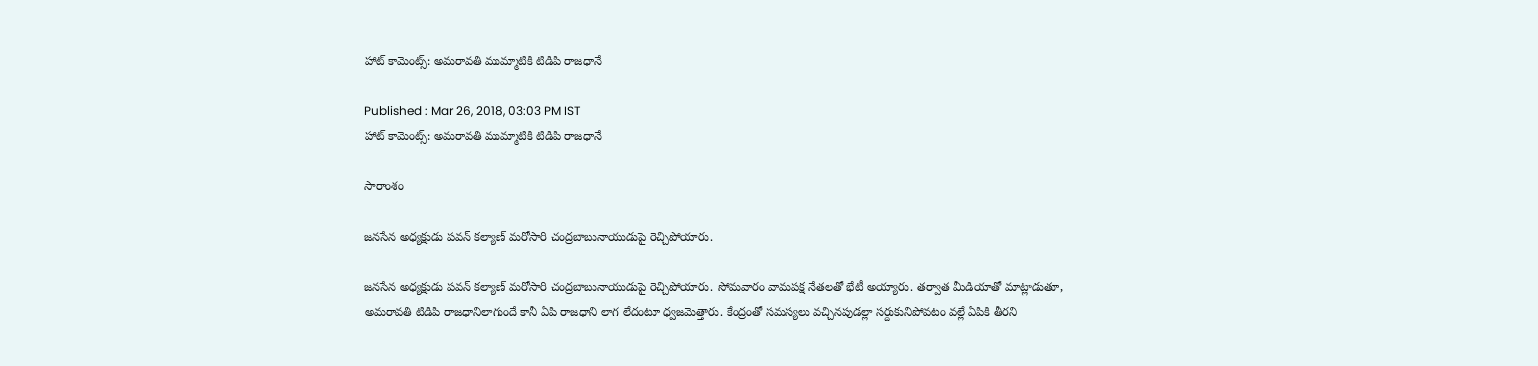హాట్ కామెంట్స్: అమరావతి ముమ్మాటికి టిడిపి రాజధానే

Published : Mar 26, 2018, 03:03 PM IST
హాట్ కామెంట్స్: అమరావతి ముమ్మాటికి టిడిపి రాజధానే

సారాంశం

జనసేన అధ్యక్షుడు పవన్ కల్యాణ్ మరోసారి చంద్రబాబునాయుడుపై రెచ్చిపోయారు.

జనసేన అధ్యక్షుడు పవన్ కల్యాణ్ మరోసారి చంద్రబాబునాయుడుపై రెచ్చిపోయారు. సోమవారం వామపక్ష నేతలతో భేటీ అయ్యారు. తర్వాత మీడియాతో మాట్లాడుతూ, అమరావతి టిడిపి రాజధానిలాగుందే కానీ ఏపి రాజధాని లాగ లేదంటూ ధ్వజమెత్తారు. కేంద్రంతో సమస్యలు వచ్చినపుడల్లా సర్దుకునిపోవటం వల్లే ఏపికి తీరని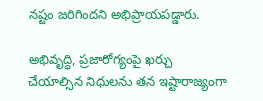నష్టం జరిగిందని అభిప్రాయపడ్డారు.

అభివృద్ధి, ప్రజారోగ్యంపై ఖర్చు చేయాల్సిన నిధులను తన ఇష్టారాజ్యంగా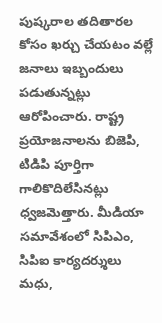పుష్కరాల తదితారల కోసం ఖర్చు చేయటం వల్లే జనాలు ఇబ్బందులు పడుతున్నట్లు ఆరోపించారు. రాష్ట్ర ప్రయోజనాలను బిజెపి, టిడిపి పూర్తిగా గాలికొదిలేసినట్లు ధ్వజమెత్తారు. మీడియా సమావేశంలో సిపిఎం, సిపిఐ కార్యదర్శులు మధు,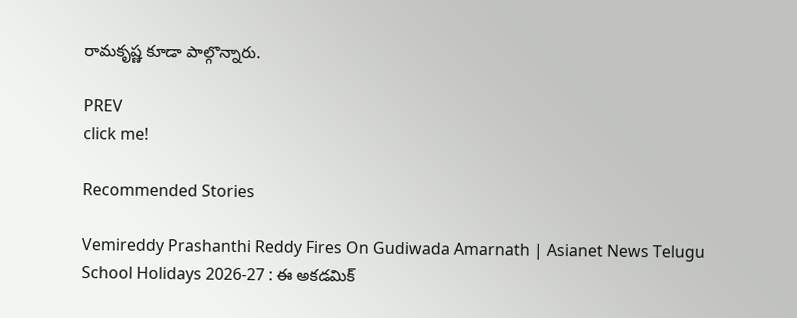రామకృష్ణ కూడా పాల్గొన్నారు.

PREV
click me!

Recommended Stories

Vemireddy Prashanthi Reddy Fires On Gudiwada Amarnath | Asianet News Telugu
School Holidays 2026-27 : ఈ అకడమిక్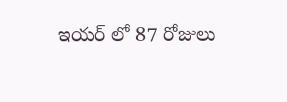ఇయర్ లో 87 రోజులు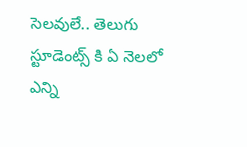సెలవులే.. తెలుగు స్టూడెంట్స్ కి ఏ నెలలో ఎన్ని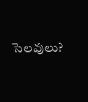సెలవులు?